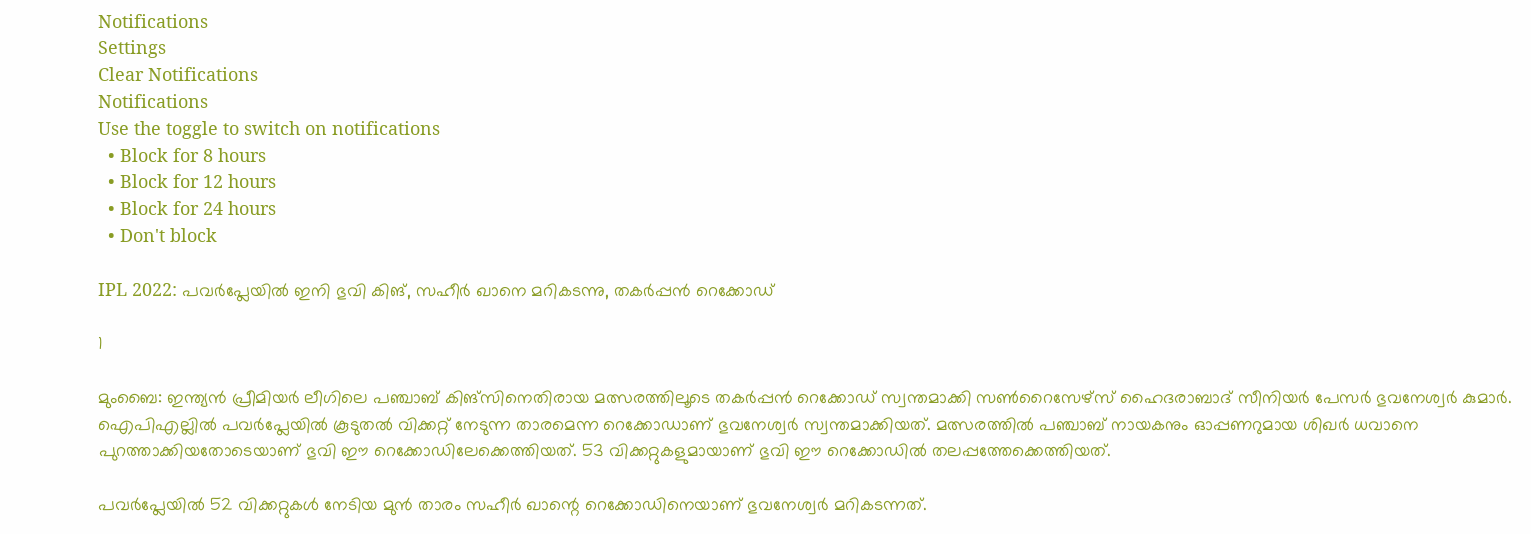Notifications
Settings
Clear Notifications
Notifications
Use the toggle to switch on notifications
  • Block for 8 hours
  • Block for 12 hours
  • Block for 24 hours
  • Don't block

IPL 2022: പവര്‍പ്ലേയില്‍ ഇനി ഭുവി കിങ്, സഹീര്‍ ഖാനെ മറികടന്നു, തകര്‍പ്പന്‍ റെക്കോഡ്

1

മുംബൈ: ഇന്ത്യന്‍ പ്രീമിയര്‍ ലീഗിലെ പഞ്ചാബ് കിങ്‌സിനെതിരായ മത്സരത്തിലൂടെ തകര്‍പ്പന്‍ റെക്കോഡ് സ്വന്തമാക്കി സണ്‍റൈസേഴ്‌സ് ഹൈദരാബാദ് സീനിയര്‍ പേസര്‍ ഭുവനേശ്വര്‍ കുമാര്‍. ഐപിഎല്ലില്‍ പവര്‍പ്ലേയില്‍ കൂടുതല്‍ വിക്കറ്റ് നേടുന്ന താരമെന്ന റെക്കോഡാണ് ഭുവനേശ്വര്‍ സ്വന്തമാക്കിയത്. മത്സരത്തില്‍ പഞ്ചാബ് നായകനും ഓപ്പണറുമായ ശിഖര്‍ ധവാനെ പുറത്താക്കിയതോടെയാണ് ഭുവി ഈ റെക്കോഡിലേക്കെത്തിയത്. 53 വിക്കറ്റുകളുമായാണ് ഭുവി ഈ റെക്കോഡില്‍ തലപ്പത്തേക്കെത്തിയത്.

പവര്‍പ്ലേയില്‍ 52 വിക്കറ്റുകള്‍ നേടിയ മുന്‍ താരം സഹീര്‍ ഖാന്റെ റെക്കോഡിനെയാണ് ഭുവനേശ്വര്‍ മറികടന്നത്.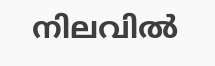നിലവില്‍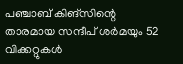പഞ്ചാബ് കിങ്‌സിന്റെ താരമായ സന്ദീപ് ശര്‍മയും 52 വിക്കറ്റുകള്‍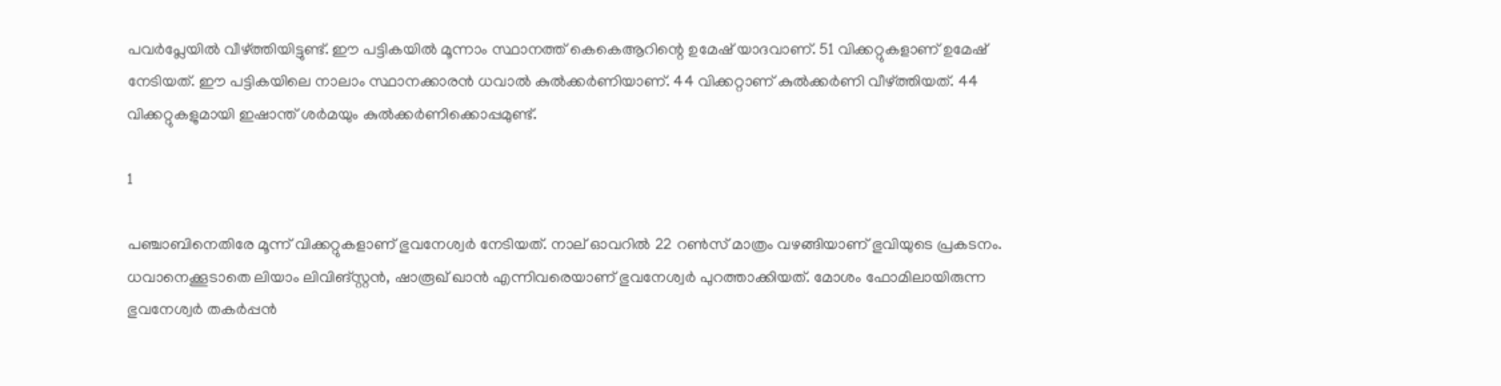പവര്‍പ്ലേയില്‍ വീഴ്ത്തിയിട്ടുണ്ട്. ഈ പട്ടികയില്‍ മൂന്നാം സ്ഥാനത്ത് കെകെആറിന്റെ ഉമേഷ് യാദവാണ്. 51 വിക്കറ്റുകളാണ് ഉമേഷ് നേടിയത്. ഈ പട്ടികയിലെ നാലാം സ്ഥാനക്കാരന്‍ ധവാല്‍ കുല്‍ക്കര്‍ണിയാണ്. 44 വിക്കറ്റാണ് കുല്‍ക്കര്‍ണി വീഴ്ത്തിയത്. 44 വിക്കറ്റുകളുമായി ഇഷാന്ത് ശര്‍മയും കുല്‍ക്കര്‍ണിക്കൊപ്പമുണ്ട്.

1

പഞ്ചാബിനെതിരേ മൂന്ന് വിക്കറ്റുകളാണ് ഭുവനേശ്വര്‍ നേടിയത്. നാല് ഓവറില്‍ 22 റണ്‍സ് മാത്രം വഴങ്ങിയാണ് ഭുവിയുടെ പ്രകടനം. ധവാനെക്കൂടാതെ ലിയാം ലിവിങ്സ്റ്റന്‍, ഷാരൂഖ് ഖാന്‍ എന്നിവരെയാണ് ഭുവനേശ്വര്‍ പുറത്താക്കിയത്. മോശം ഫോമിലായിരുന്ന ഭുവനേശ്വര്‍ തകര്‍പ്പന്‍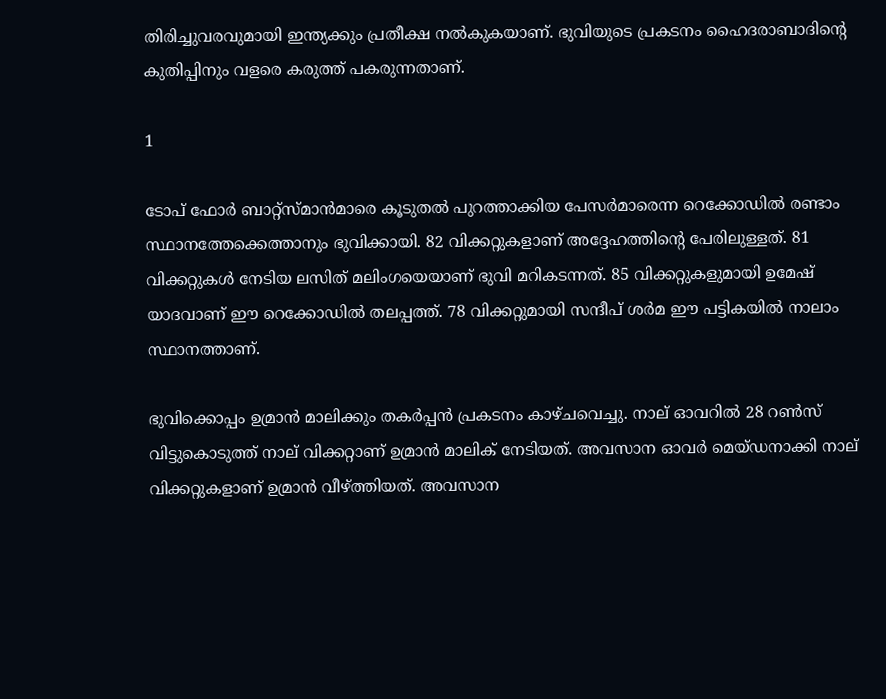തിരിച്ചുവരവുമായി ഇന്ത്യക്കും പ്രതീക്ഷ നല്‍കുകയാണ്. ഭുവിയുടെ പ്രകടനം ഹൈദരാബാദിന്റെ കുതിപ്പിനും വളരെ കരുത്ത് പകരുന്നതാണ്.

1

ടോപ് ഫോര്‍ ബാറ്റ്‌സ്മാന്‍മാരെ കൂടുതല്‍ പുറത്താക്കിയ പേസര്‍മാരെന്ന റെക്കോഡില്‍ രണ്ടാം സ്ഥാനത്തേക്കെത്താനും ഭുവിക്കായി. 82 വിക്കറ്റുകളാണ് അദ്ദേഹത്തിന്റെ പേരിലുള്ളത്. 81 വിക്കറ്റുകള്‍ നേടിയ ലസിത് മലിംഗയെയാണ് ഭുവി മറികടന്നത്. 85 വിക്കറ്റുകളുമായി ഉമേഷ് യാദവാണ് ഈ റെക്കോഡില്‍ തലപ്പത്ത്. 78 വിക്കറ്റുമായി സന്ദീപ് ശര്‍മ ഈ പട്ടികയില്‍ നാലാം സ്ഥാനത്താണ്.

ഭുവിക്കൊപ്പം ഉമ്രാന്‍ മാലിക്കും തകര്‍പ്പന്‍ പ്രകടനം കാഴ്ചവെച്ചു. നാല് ഓവറില്‍ 28 റണ്‍സ് വിട്ടുകൊടുത്ത് നാല് വിക്കറ്റാണ് ഉമ്രാന്‍ മാലിക് നേടിയത്. അവസാന ഓവര്‍ മെയ്ഡനാക്കി നാല് വിക്കറ്റുകളാണ് ഉമ്രാന്‍ വീഴ്ത്തിയത്. അവസാന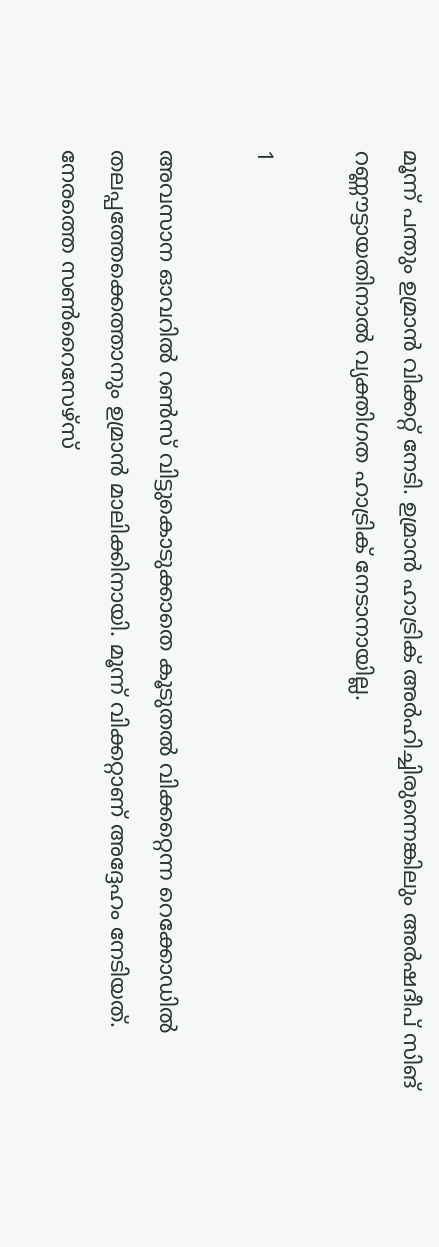മൂന്ന് പന്തും ഉമ്രാന്‍ വിക്കറ്റ് നേടി. ഉമ്രാന്‍ ഹാട്രിക് അര്‍ഹിച്ചിരുന്നെങ്കിലും അര്‍ഷദീപ് സിങ് റണ്ണൗട്ടായതിനാല്‍ വ്യക്തിഗത ഹാട്രിക് നേടാനായില്ല.

1

അവസാന ഓവറില്‍ റണ്‍സ് വിട്ടുകൊടുക്കാതെ കൂടുതല്‍ വിക്കറ്റെന്ന റെക്കോഡില്‍ തലപ്പത്തേക്കെത്താനും ഉമ്രാന്‍ മാലിക്കിനായി. മൂന്ന് വിക്കറ്റാണ് അദ്ദേഹം നേടിയത്. നേരത്തെ സണ്‍റൈസേഴ്‌സ്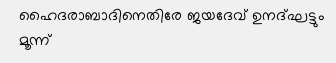ഹൈദരാബാദിനെതിരേ ജയദേവ് ഉനദ്ഘട്ടും മൂന്ന്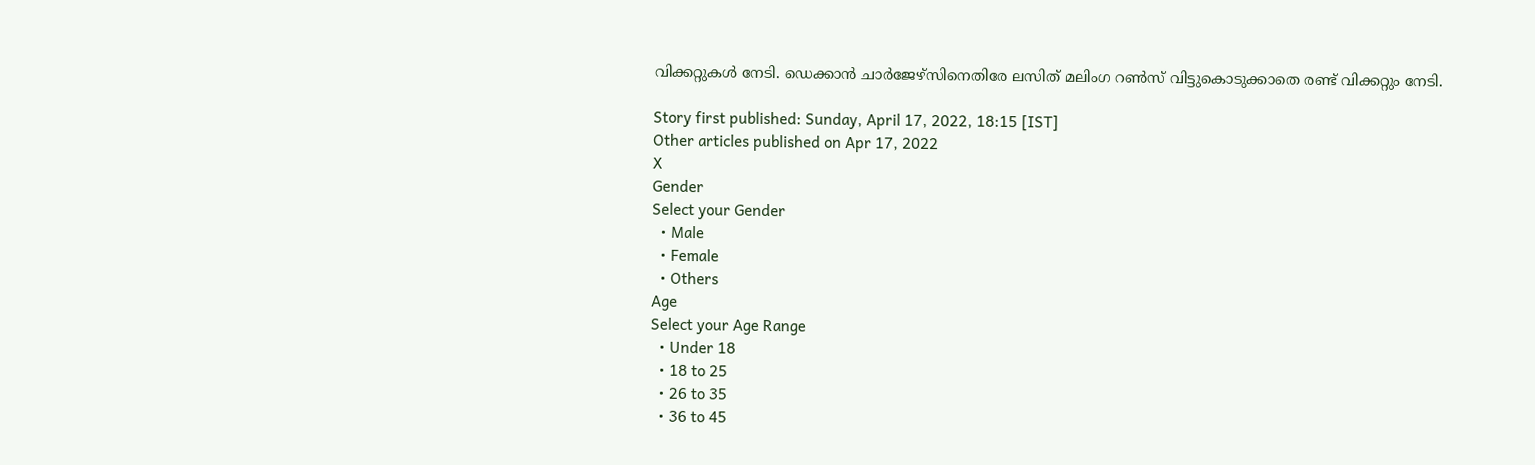വിക്കറ്റുകള്‍ നേടി. ഡെക്കാന്‍ ചാര്‍ജേഴ്‌സിനെതിരേ ലസിത് മലിംഗ റണ്‍സ് വിട്ടുകൊടുക്കാതെ രണ്ട് വിക്കറ്റും നേടി.

Story first published: Sunday, April 17, 2022, 18:15 [IST]
Other articles published on Apr 17, 2022
X
Gender
Select your Gender
  • Male
  • Female
  • Others
Age
Select your Age Range
  • Under 18
  • 18 to 25
  • 26 to 35
  • 36 to 45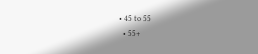• 45 to 55
  • 55+